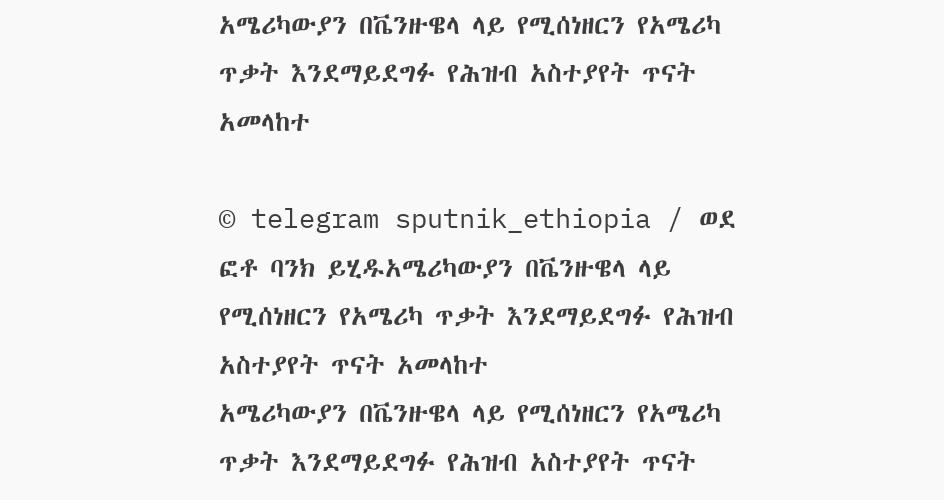አሜሪካውያን በቬንዙዌላ ላይ የሚሰነዘርን የአሜሪካ ጥቃት እንደማይደግፉ የሕዝብ አስተያየት ጥናት አመላከተ

© telegram sputnik_ethiopia / ወደ ፎቶ ባንክ ይሂዱአሜሪካውያን በቬንዙዌላ ላይ የሚሰነዘርን የአሜሪካ ጥቃት እንደማይደግፉ የሕዝብ አስተያየት ጥናት አመላከተ
አሜሪካውያን በቬንዙዌላ ላይ የሚሰነዘርን የአሜሪካ ጥቃት እንደማይደግፉ የሕዝብ አስተያየት ጥናት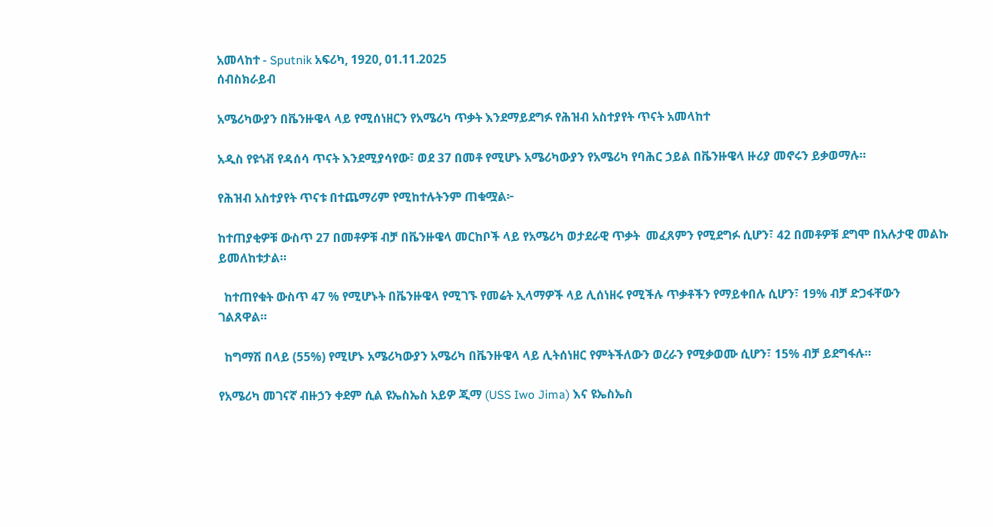አመላከተ - Sputnik አፍሪካ, 1920, 01.11.2025
ሰብስክራይብ

አሜሪካውያን በቬንዙዌላ ላይ የሚሰነዘርን የአሜሪካ ጥቃት እንደማይደግፉ የሕዝብ አስተያየት ጥናት አመላከተ

አዲስ የዩጎቭ የዳሰሳ ጥናት እንደሚያሳየው፣ ወደ 37 በመቶ የሚሆኑ አሜሪካውያን የአሜሪካ የባሕር ኃይል በቬንዙዌላ ዙሪያ መኖሩን ይቃወማሉ።

የሕዝብ አስተያየት ጥናቱ በተጨማሪም የሚከተሉትንም ጠቁሟል፦

ከተጠያቂዎቹ ውስጥ 27 በመቶዎቹ ብቻ በቬንዙዌላ መርከቦች ላይ የአሜሪካ ወታደራዊ ጥቃት  መፈጸምን የሚደግፉ ሲሆን፣ 42 በመቶዎቹ ደግሞ በአሉታዊ መልኩ ይመለከቱታል።

  ከተጠየቁት ውስጥ 47 % የሚሆኑት በቬንዙዌላ የሚገኙ የመሬት ኢላማዎች ላይ ሊሰነዘሩ የሚችሉ ጥቃቶችን የማይቀበሉ ሲሆን፣ 19% ብቻ ድጋፋቸውን ገልጸዋል።

  ከግማሽ በላይ (55%) የሚሆኑ አሜሪካውያን አሜሪካ በቬንዙዌላ ላይ ሊትሰነዘር የምትችለውን ወረራን የሚቃወሙ ሲሆን፣ 15% ብቻ ይደግፋሉ።

የአሜሪካ መገናኛ ብዙኃን ቀደም ሲል ዩኤስኤስ አይዎ ጂማ (USS Iwo Jima) እና ዩኤስኤስ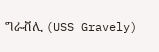ግራቭሊ (USS Gravely)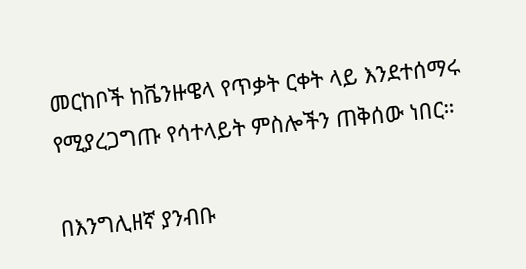መርከቦች ከቬንዙዌላ የጥቃት ርቀት ላይ እንደተሰማሩ የሚያረጋግጡ የሳተላይት ምስሎችን ጠቅሰው ነበር።

በእንግሊዘኛ ያንብቡ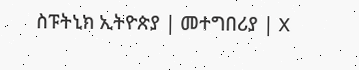ስፑትኒክ ኢትዮጵያ | መተግበሪያ | X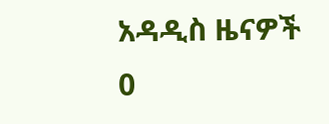አዳዲስ ዜናዎች
0